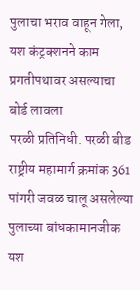पुलाचा भराव वाहून गेला, यश कंट्रक्शनने काम प्रगतीपथावर असल्याचा बोर्ड लावला
परळी प्रतिनिधी. परळी बीड राष्ट्रीय महामार्ग क्रमांक 361 पांगरी जवळ चालू असलेल्या पुलाच्या बांधकामानजीक यश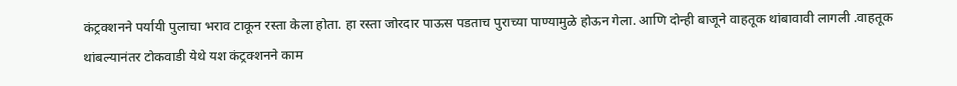कंट्रक्शनने पर्यायी पुलाचा भराव टाकून रस्ता केला होता. हा रस्ता जोरदार पाऊस पडताच पुराच्या पाण्यामुळे होऊन गेला. आणि दोन्ही बाजूने वाहतूक थांबावावी लागली .वाहतूक थांबल्यानंतर टोकवाडी येथे यश कंट्रक्शनने काम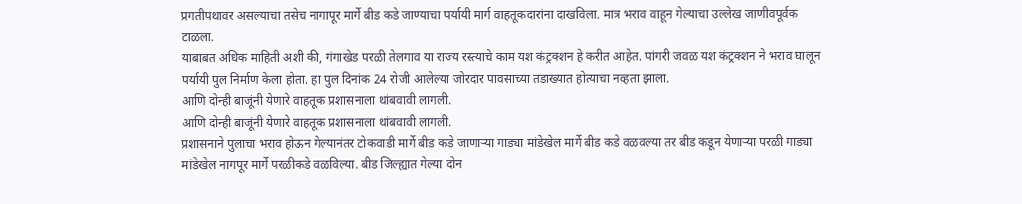प्रगतीपथावर असल्याचा तसेच नागापूर मार्गे बीड कडे जाण्याचा पर्यायी मार्ग वाहतूकदारांना दाखविला. मात्र भराव वाहून गेल्याचा उल्लेख जाणीवपूर्वक टाळला.
याबाबत अधिक माहिती अशी की, गंगाखेड परळी तेलगाव या राज्य रस्त्याचे काम यश कंट्रक्शन हे करीत आहेत. पांगरी जवळ यश कंट्रक्शन ने भराव घालून पर्यायी पुल निर्माण केला होता. हा पुल दिनांक 24 रोजी आलेल्या जोरदार पावसाच्या तडाख्यात होत्याचा नव्हता झाला.
आणि दोन्ही बाजूंनी येणारे वाहतूक प्रशासनाला थांबवावी लागली.
आणि दोन्ही बाजूंनी येणारे वाहतूक प्रशासनाला थांबवावी लागली.
प्रशासनाने पुलाचा भराव होऊन गेल्यानंतर टोकवाडी मार्गे बीड कडे जाणाऱ्या गाड्या मांडेखेल मार्गे बीड कडे वळवल्या तर बीड कडून येणाऱ्या परळी गाड्या मांडेखेल नागपूर मार्गे परळीकडे वळविल्या. बीड जिल्ह्यात गेल्या दोन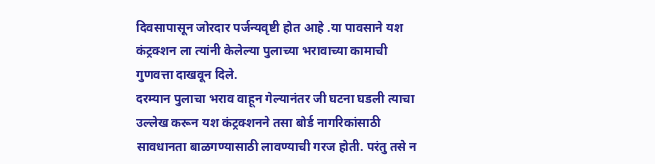दिवसापासून जोरदार पर्जन्यवृष्टी होत आहे .या पावसाने यश कंट्रक्शन ला त्यांनी केलेल्या पुलाच्या भरावाच्या कामाची गुणवत्ता दाखवून दिले.
दरम्यान पुलाचा भराव वाहून गेल्यानंतर जी घटना घडली त्याचा उल्लेख करून यश कंट्रक्शनने तसा बोर्ड नागरिकांसाठी सावधानता बाळगण्यासाठी लावण्याची गरज होती. परंतु तसे न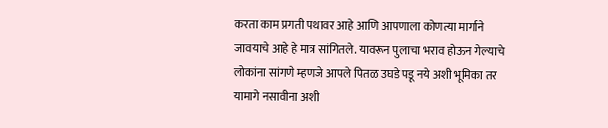करता काम प्रगती पथावर आहे आणि आपणाला कोणत्या मार्गाने जावयाचे आहे हे मात्र सांगितले. यावरून पुलाचा भराव होऊन गेल्याचे लोकांना सांगणे म्हणजे आपले पितळ उघडे पडू नये अशी भूमिका तर यामागे नसावीना अशी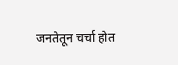जनतेतून चर्चा होत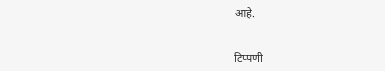आहे.


टिप्पणी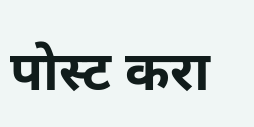पोस्ट करा